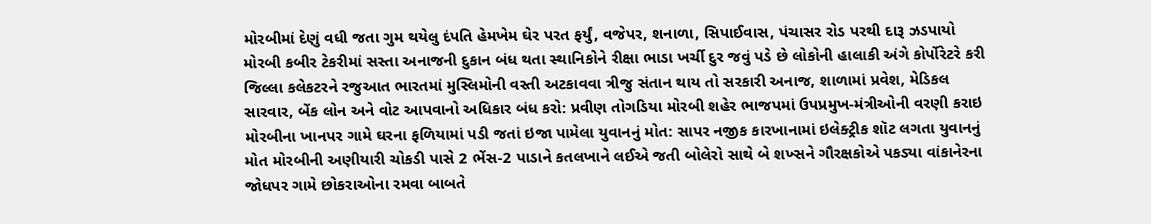મોરબીમાં દેણું વધી જતા ગુમ થયેલુ દંપતિ હેમખેમ ઘેર પરત ફર્યું, વજેપર, શનાળા, સિપાઈવાસ, પંચાસર રોડ પરથી દારૂ ઝડપાયો મોરબી કબીર ટેકરીમાં સસ્તા અનાજની દુકાન બંધ થતા સ્થાનિકોને રીક્ષા ભાડા ખર્ચી દુર જવું પડે છે લોકોની હાલાકી અંગે કોર્પોરેટરે કરી જિલ્લા કલેકટરને રજુઆત ભારતમાં મુસ્લિમોની વસ્તી અટકાવવા ત્રીજુ સંતાન થાય તો સરકારી અનાજ, શાળામાં પ્રવેશ, મેડિકલ સારવાર, બેંક લોન અને વોટ આપવાનો અધિકાર બંધ કરો: પ્રવીણ તોગડિયા મોરબી શહેર ભાજપમાં ઉપપ્રમુખ-મંત્રીઓની વરણી કરાઇ મોરબીના ખાનપર ગામે ઘરના ફળિયામાં પડી જતાં ઇજા પામેલા યુવાનનું મોત: સાપર નજીક કારખાનામાં ઇલેક્ટ્રીક શૉટ લગતા યુવાનનું મોત મોરબીની અણીયારી ચોકડી પાસે 2 ભેંસ-2 પાડાને કતલખાને લઈએ જતી બોલેરો સાથે બે શખ્સને ગૌરક્ષકોએ પકડ્યા વાંકાનેરના જોધપર ગામે છોકરાઓના રમવા બાબતે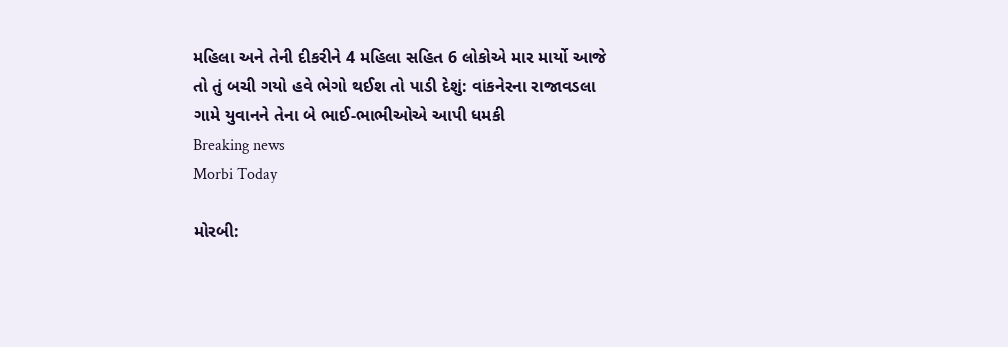મહિલા અને તેની દીકરીને 4 મહિલા સહિત 6 લોકોએ માર માર્યો આજે તો તું બચી ગયો હવે ભેગો થઈશ તો પાડી દેશું: વાંકનેરના રાજાવડલા ગામે યુવાનને તેના બે ભાઈ-ભાભીઓએ આપી ધમકી
Breaking news
Morbi Today

મોરબી: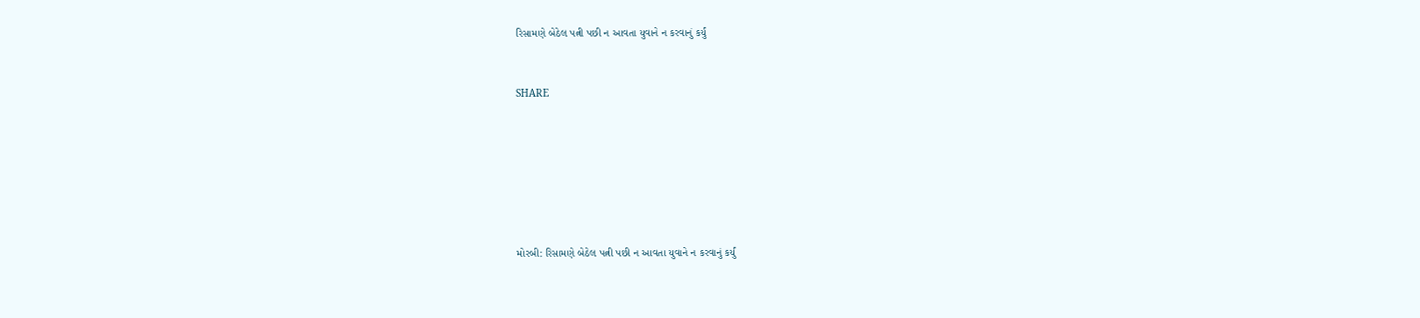રિસામણે બેઠેલ પત્ની પછી ન આવતા યુવાને ન કરવાનું કર્યું


SHARE







મોરબી: રિસામણે બેઠેલ પત્ની પછી ન આવતા યુવાને ન કરવાનું કર્યું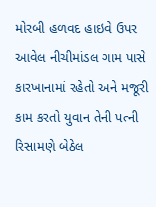મોરબી હળવદ હાઇવે ઉપર આવેલ નીચીમાંડલ ગામ પાસે કારખાનામાં રહેતો અને મજૂરી કામ કરતો યુવાન તેની પત્ની રિસામણે બેઠેલ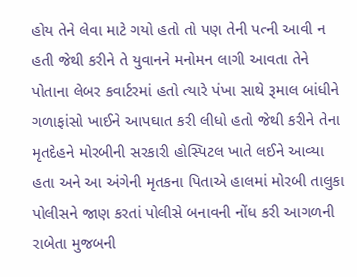હોય તેને લેવા માટે ગયો હતો તો પણ તેની પત્ની આવી ન હતી જેથી કરીને તે યુવાનને મનોમન લાગી આવતા તેને પોતાના લેબર કવાર્ટરમાં હતો ત્યારે પંખા સાથે રૂમાલ બાંધીને ગળાફાંસો ખાઈને આપઘાત કરી લીધો હતો જેથી કરીને તેના મૃતદેહને મોરબીની સરકારી હોસ્પિટલ ખાતે લઈને આવ્યા હતા અને આ અંગેની મૃતકના પિતાએ હાલમાં મોરબી તાલુકા પોલીસને જાણ કરતાં પોલીસે બનાવની નોંધ કરી આગળની રાબેતા મુજબની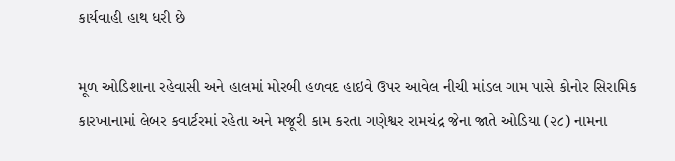કાર્યવાહી હાથ ધરી છે

મૂળ ઓડિશાના રહેવાસી અને હાલમાં મોરબી હળવદ હાઇવે ઉપર આવેલ નીચી માંડલ ગામ પાસે કોનોર સિરામિક કારખાનામાં લેબર કવાર્ટરમાં રહેતા અને મજૂરી કામ કરતા ગણેશ્વર રામચંદ્ર જેના જાતે ઓડિયા (૨૮) નામના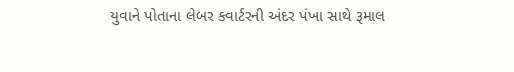યુવાને પોતાના લેબર કવાર્ટરની અંદર પંખા સાથે રૂમાલ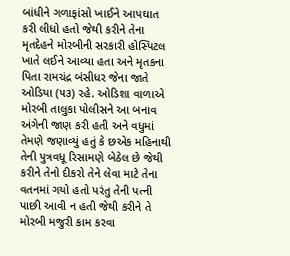બાંધીને ગળાફાંસો ખાઈને આપઘાત કરી લીધો હતો જેથી કરીને તેના મૃતદેહને મોરબીની સરકારી હોસ્પિટલ ખાતે લઈને આવ્યા હતા અને મૃતકના પિતા રામચંદ્ર બંસીધર જેના જાતે ઓડિયા (૫૩) રહે. ઓડિશા વાળાએ મોરબી તાલુકા પોલીસને આ બનાવ અંગેની જાણ કરી હતી અને વધુમાં તેમણે જણાવ્યું હતું કે છએક મહિનાથી તેની પુત્રવધૂ રિસામણે બેઠેલ છે જેથી કરીને તેનો દીકરો તેને લેવા માટે તેના વતનમાં ગયો હતો પરંતુ તેની પત્ની પાછી આવી ન હતી જેથી કરીને તે મોરબી મજુરી કામ કરવા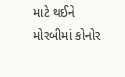માટે થઈને મોરબીમાં કોનોર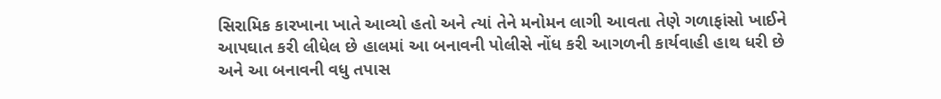સિરામિક કારખાના ખાતે આવ્યો હતો અને ત્યાં તેને મનોમન લાગી આવતા તેણે ગળાફાંસો ખાઈને આપઘાત કરી લીધેલ છે હાલમાં આ બનાવની પોલીસે નોંધ કરી આગળની કાર્યવાહી હાથ ધરી છે અને આ બનાવની વધુ તપાસ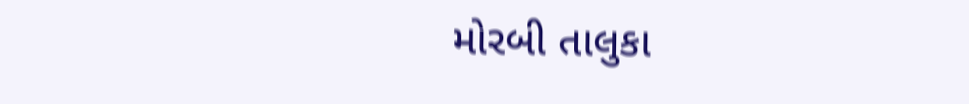મોરબી તાલુકા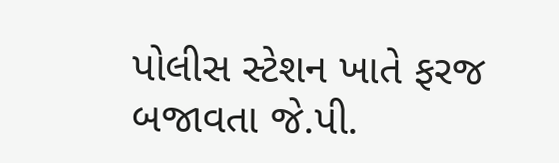પોલીસ સ્ટેશન ખાતે ફરજ બજાવતા જે.પી.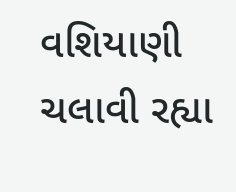વશિયાણી ચલાવી રહ્યા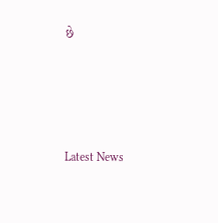છે






Latest News